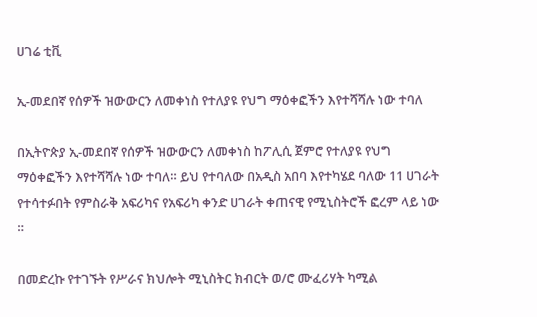ሀገሬ ቲቪ

ኢ-መደበኛ የሰዎች ዝውውርን ለመቀነስ የተለያዩ የህግ ማዕቀፎችን እየተሻሻሉ ነው ተባለ

በኢትዮጵያ ኢ-መደበኛ የሰዎች ዝውውርን ለመቀነስ ከፖሊሲ ጀምሮ የተለያዩ የህግ ማዕቀፎችን እየተሻሻሉ ነው ተባለ። ይህ የተባለው በአዲስ አበባ እየተካሄደ ባለው 11 ሀገራት የተሳተፉበት የምስራቅ አፍሪካና የአፍሪካ ቀንድ ሀገራት ቀጠናዊ የሚኒስትሮች ፎረም ላይ ነው ።

በመድረኩ የተገኙት የሥራና ክህሎት ሚኒስትር ክብርት ወ/ሮ ሙፈሪሃት ካሚል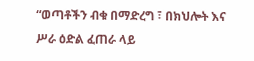“ወጣቶችን ብቁ በማድረግ ፣ በክህሎት እና ሥራ ዕድል ፈጠራ ላይ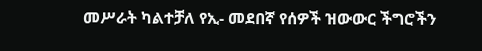መሥራት ካልተቻለ የኢ- መደበኛ የሰዎች ዝውውር ችግሮችን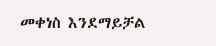መቀነስ እንደማይቻል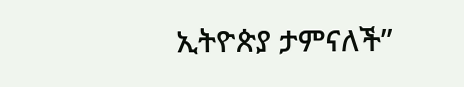ኢትዮጵያ ታምናለች”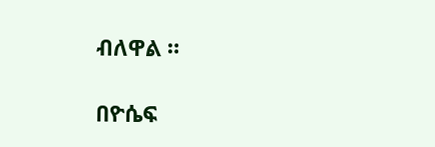ብለዋል ።

በዮሴፍ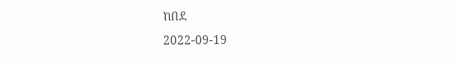ከበደ
2022-09-19